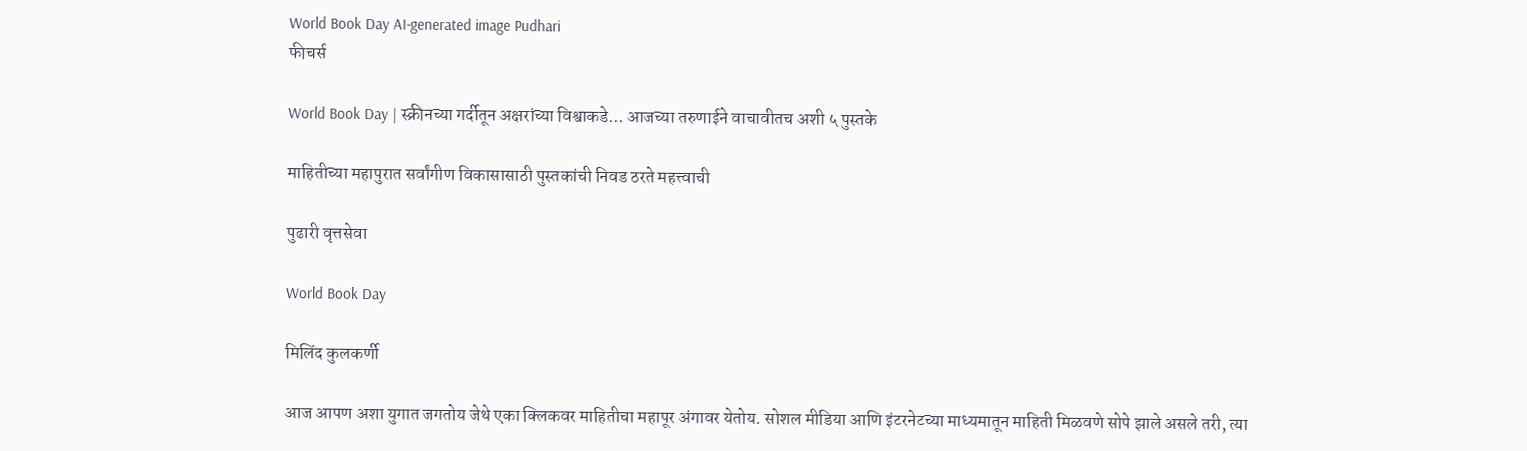World Book Day AI-generated image Pudhari
फीचर्स

World Book Day | स्क्रीनच्या गर्दीतून अक्षरांच्या विश्वाकडे... आजच्या तरुणाईने वाचावीतच अशी ५ पुस्तके

माहितीच्या महापुरात सर्वांगीण विकासासाठी पुस्‍तकांची निवड ठरते महत्त्‍वाची

पुढारी वृत्तसेवा

World Book Day

मिलिंद कुलकर्णी

आज आपण अशा युगात जगतोय जेथे एका क्लिकवर माहितीचा महापूर अंगावर येतोय. सोशल मीडिया आणि इंटरनेटच्या माध्यमातून माहिती मिळवणे सोपे झाले असले तरी, त्या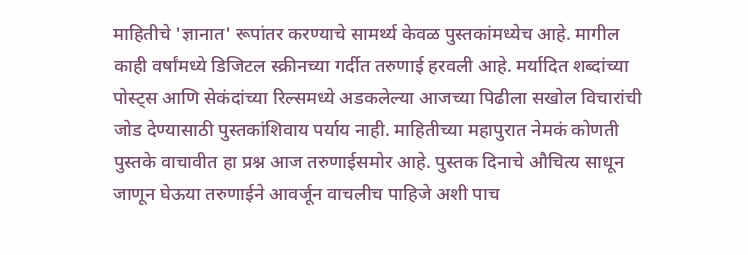माहितीचे 'ज्ञानात' रूपांतर करण्याचे सामर्थ्य केवळ पुस्तकांमध्येच आहे. मागील काही वर्षांमध्ये डिजिटल स्क्रीनच्या गर्दीत तरुणाई हरवली आहे. मर्यादित शब्दांच्या पोस्ट्स आणि सेकंदांच्या रिल्समध्ये अडकलेल्या आजच्या पिढीला सखोल विचारांची जोड देण्यासाठी पुस्तकांशिवाय पर्याय नाही. माहितीच्या महापुरात नेमकं कोणती पुस्तके वाचावीत हा प्रश्न आज तरुणाईसमोर आहे. पुस्तक दिनाचे औचित्य साधून जाणून घेऊया तरुणाईने आवर्जून वाचलीच पाहिजे अशी पाच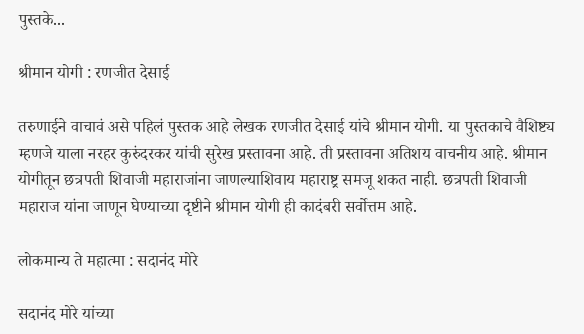पुस्तके...

श्रीमान योगी : रणजीत देसाई

तरुणाईने वाचावं असे पहिलं पुस्तक आहे लेखक रणजीत देसाई यांचे श्रीमान योगी. या पुस्तकाचे वैशिष्ट्य म्हणजे याला नरहर कुरुंदरकर यांची सुरेख प्रस्तावना आहे. ती प्रस्तावना अतिशय वाचनीय आहे. श्रीमान योगीतून छत्रपती शिवाजी महाराजांना जाणल्याशिवाय महाराष्ट्र समजू शकत नाही. छत्रपती शिवाजी महाराज यांना जाणून घेण्याच्या दृष्टीने श्रीमान योगी ही कादंबरी सर्वोत्तम आहे.

लोकमान्य ते महात्मा : सदानंद मोरे

सदानंद मोरे यांच्या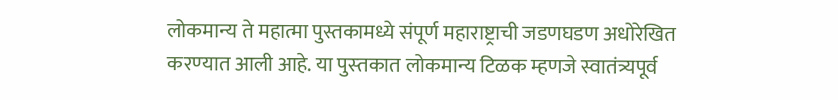लोकमान्य ते महात्मा पुस्तकामध्ये संपूर्ण महाराष्ट्राची जडणघडण अधोरेखित करण्‍यात आली आहे. या पुस्‍तकात लोकमान्य टिळक म्हणजे स्वातंत्र्यपूर्व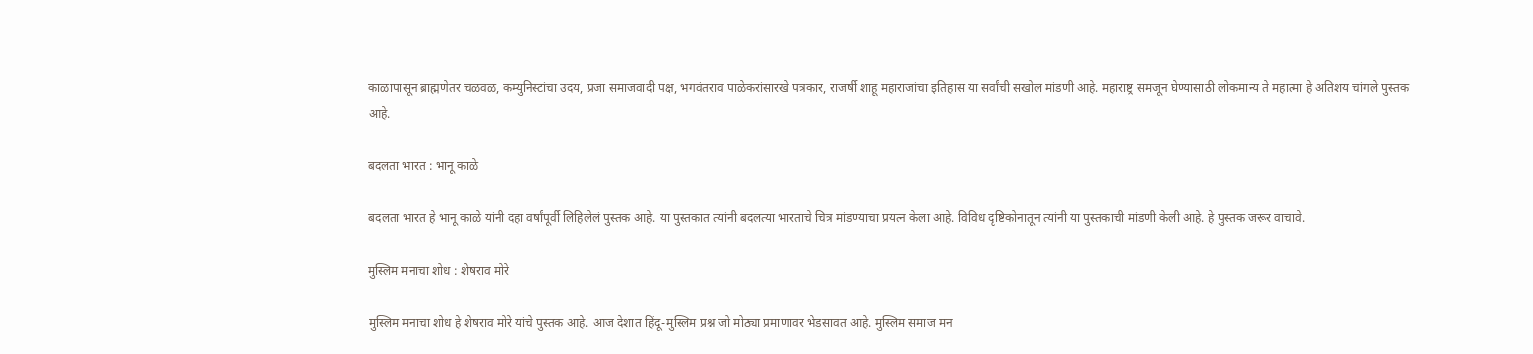काळापासून ब्राह्मणेतर चळवळ, कम्युनिस्टांचा उदय, प्रजा समाजवादी पक्ष, भगवंतराव पाळेकरांसारखे पत्रकार, राजर्षी शाहू महाराजांचा इतिहास या सर्वांची सखोल मांडणी आहे. महाराष्ट्र समजून घेण्यासाठी लोकमान्य ते महात्मा हे अतिशय चांगले पुस्तक आहे.

बदलता भारत : भानू काळे

बदलता भारत हे भानू काळे यांनी दहा वर्षांपूर्वी लिहिलेलं पुस्तक आहे. या पुस्तकात त्यांनी बदलत्या भारताचे चित्र मांडण्याचा प्रयत्न केला आहे. विविध दृष्टिकोनातून त्यांनी या पुस्तकाची मांडणी केली आहे. हे पुस्तक जरूर वाचावे.

मुस्लिम मनाचा शोध : शेषराव मोरे

मुस्लिम मनाचा शोध हे शेषराव मोरे यांचे पुस्तक आहे. आज देशात हिंदू-मुस्लिम प्रश्न जो मोठ्या प्रमाणावर भेडसावत आहे. मुस्लिम समाज मन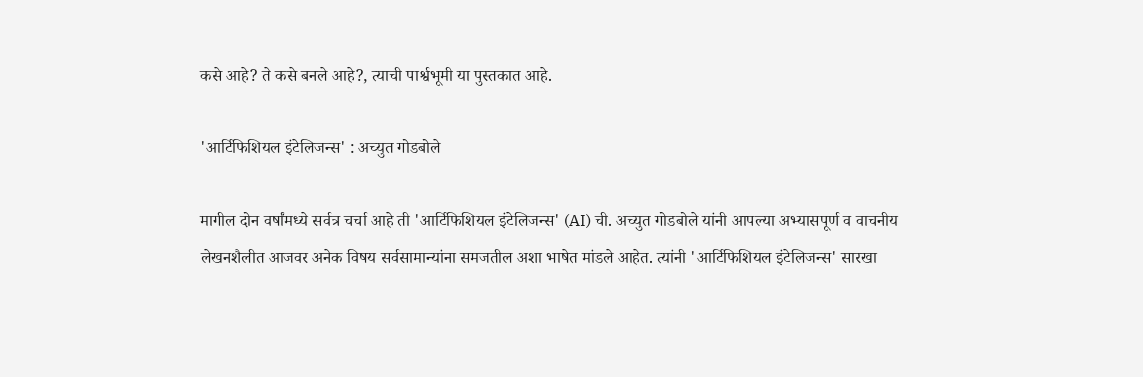कसे आहे? ते कसे बनले आहे?, त्याची पार्श्वभूमी या पुस्तकात आहे.

'आर्टिफिशियल इंटेलिजन्स' : अच्युत गोडबोले

मागील दोन वर्षांमध्ये सर्वत्र चर्चा आहे ती 'आर्टिफिशियल इंटेलिजन्स' (AI) ची. अच्युत गोडबोले यांनी आपल्या अभ्यासपूर्ण व वाचनीय लेखनशैलीत आजवर अनेक विषय सर्वसामान्यांना समजतील अशा भाषेत मांडले आहेत. त्यांनी 'आर्टिफिशियल इंटेलिजन्स' सारखा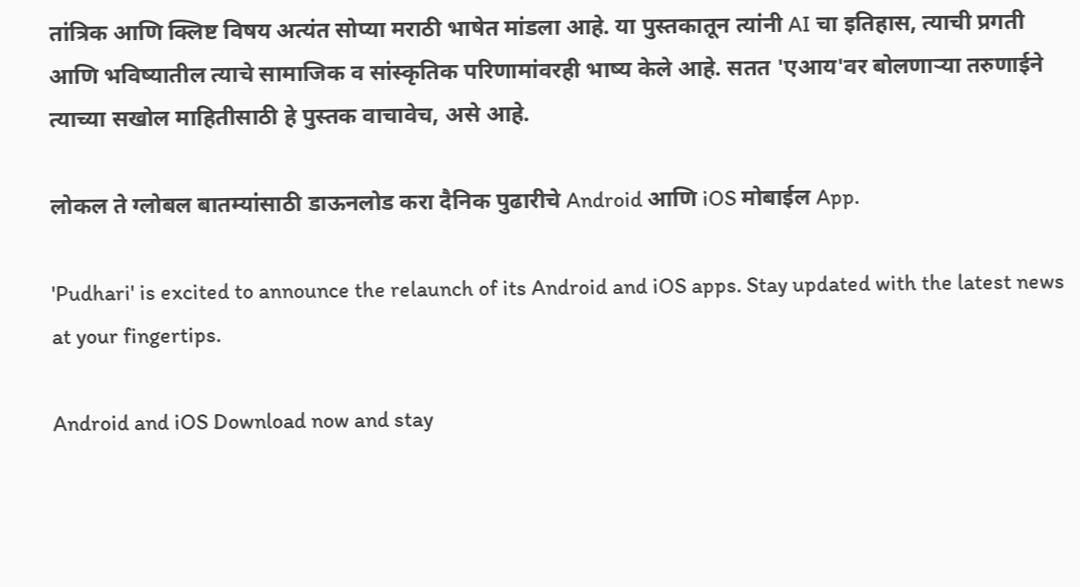तांत्रिक आणि क्लिष्ट विषय अत्यंत सोप्या मराठी भाषेत मांडला आहे. या पुस्तकातून त्यांनी AI चा इतिहास, त्याची प्रगती आणि भविष्यातील त्याचे सामाजिक व सांस्कृतिक परिणामांवरही भाष्य केले आहे. सतत 'एआय'वर बोलणाऱ्या तरुणाईने त्याच्या सखोल माहितीसाठी हे पुस्तक वाचावेच, असे आहे.

लोकल ते ग्लोबल बातम्यांसाठी डाऊनलोड करा दैनिक पुढारीचे Android आणि iOS मोबाईल App.

'Pudhari' is excited to announce the relaunch of its Android and iOS apps. Stay updated with the latest news at your fingertips.

Android and iOS Download now and stay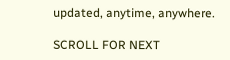updated, anytime, anywhere.

SCROLL FOR NEXT